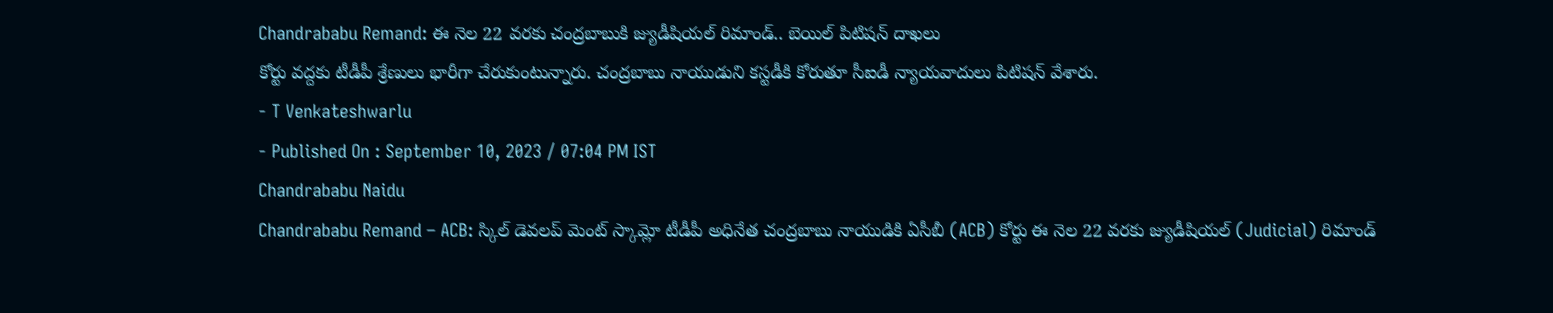Chandrababu Remand: ఈ నెల 22 వరకు చంద్రబాబుకి జ్యుడీషియల్ రిమాండ్.. బెయిల్ పిటిషన్ దాఖలు
కోర్టు వద్దకు టీడీపీ శ్రేణులు భారీగా చేరుకుంటున్నారు. చంద్రబాబు నాయుడుని కస్టడీకి కోరుతూ సీఐడీ న్యాయవాదులు పిటిషన్ వేశారు.
- T Venkateshwarlu
- Published On : September 10, 2023 / 07:04 PM IST
Chandrababu Naidu
Chandrababu Remand – ACB: స్కిల్ డెవలప్ మెంట్ స్కామ్లో టీడీపీ అధినేత చంద్రబాబు నాయుడికి ఏసీబీ (ACB) కోర్టు ఈ నెల 22 వరకు జ్యుడీషియల్ (Judicial) రిమాండ్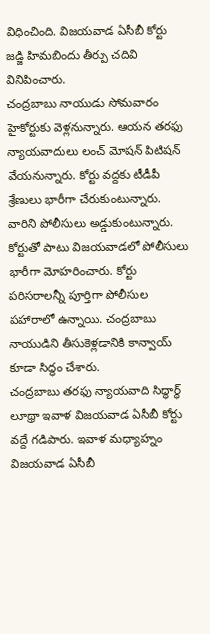విధించింది. విజయవాడ ఏసీబీ కోర్టు జడ్జి హిమబిందు తీర్పు చదివి వినిపించారు.
చంద్రబాబు నాయుడు సోమవారం హైకోర్టుకు వెళ్లనున్నారు. ఆయన తరఫు న్యాయవాదులు లంచ్ మోషన్ పిటిషన్ వేయనున్నారు. కోర్టు వద్దకు టీడీపీ శ్రేణులు భారీగా చేరుకుంటున్నారు. వారిని పోలీసులు అడ్డుకుంటున్నారు. కోర్టుతో పాటు విజయవాడలో పోలీసులు భారీగా మోహరించారు. కోర్టు పరిసరాలన్నీ పూర్తిగా పోలీసుల పహారాలో ఉన్నాయి. చంద్రబాబు నాయుడిని తీసుకెళ్లడానికి కాన్వాయ్ కూడా సిద్ధం చేశారు.
చంద్రబాబు తరఫు న్యాయవాది సిద్ధార్థ్ లూథ్రా ఇవాళ విజయవాడ ఏసీబీ కోర్టు వద్దే గడిపారు. ఇవాళ మధ్యాహ్నం విజయవాడ ఏసీబీ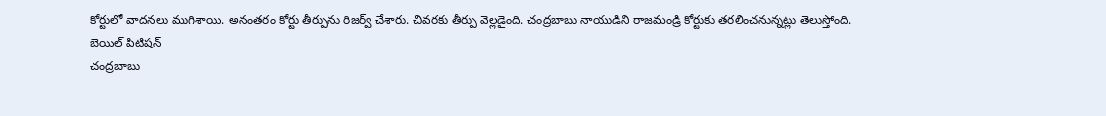కోర్టులో వాదనలు ముగిశాయి. అనంతరం కోర్టు తీర్పును రిజర్వ్ చేశారు. చివరకు తీర్పు వెల్లడైంది. చంద్రబాబు నాయుడిని రాజమండ్రి కోర్టుకు తరలించనున్నట్లు తెలుస్తోంది.
బెయిల్ పిటిషన్
చంద్రబాబు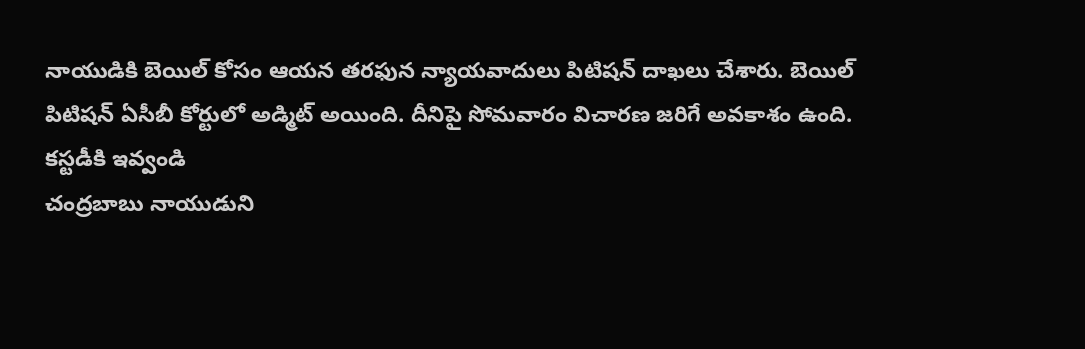నాయుడికి బెయిల్ కోసం ఆయన తరఫున న్యాయవాదులు పిటిషన్ దాఖలు చేశారు. బెయిల్ పిటిషన్ ఏసీబీ కోర్టులో అడ్మిట్ అయింది. దీనిపై సోమవారం విచారణ జరిగే అవకాశం ఉంది.
కస్టడీకి ఇవ్వండి
చంద్రబాబు నాయుడుని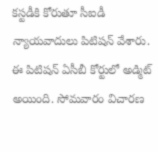కస్టడీకి కోరుతూ సీఐడీ న్యాయవాదులు పిటిషన్ వేశారు. ఈ పిటిషన్ ఏసీబీ కోర్టులో అడ్మిట్ అయింది. సోమవారం విచారణ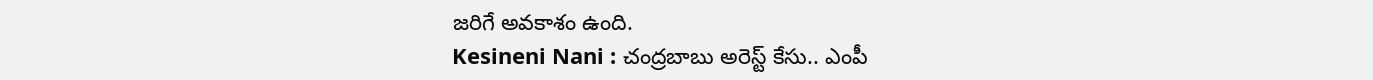జరిగే అవకాశం ఉంది.
Kesineni Nani : చంద్రబాబు అరెస్ట్ కేసు.. ఎంపీ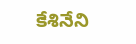కేశినేని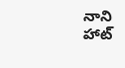నాని హాట్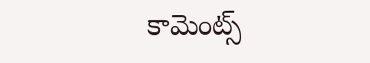కామెంట్స్